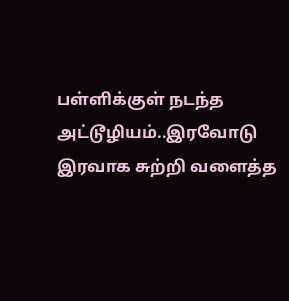பள்ளிக்குள் நடந்த அட்டூழியம்..இரவோடு இரவாக சுற்றி வளைத்த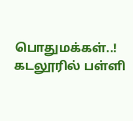பொதுமக்கள்..!
கடலூரில் பள்ளி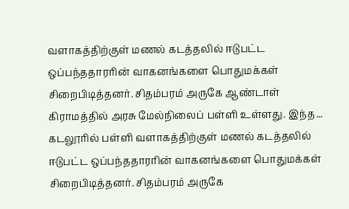வளாகத்திற்குள் மணல் கடத்தலில் ஈடுபட்ட ஒப்பந்ததாரரின் வாகனங்களை பொதுமக்கள் சிறைபிடித்தனர். சிதம்பரம் அருகே ஆண்டாள் கிராமத்தில் அரசு மேல்நிலைப் பள்ளி உள்ளது. இந்த...
கடலூரில் பள்ளி வளாகத்திற்குள் மணல் கடத்தலில் ஈடுபட்ட ஒப்பந்ததாரரின் வாகனங்களை பொதுமக்கள் சிறைபிடித்தனர். சிதம்பரம் அருகே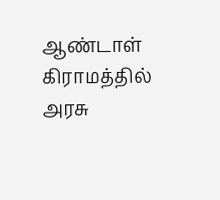ஆண்டாள் கிராமத்தில் அரசு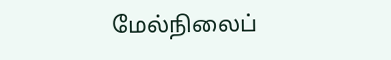மேல்நிலைப்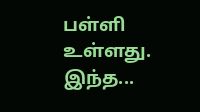பள்ளி உள்ளது. இந்த...